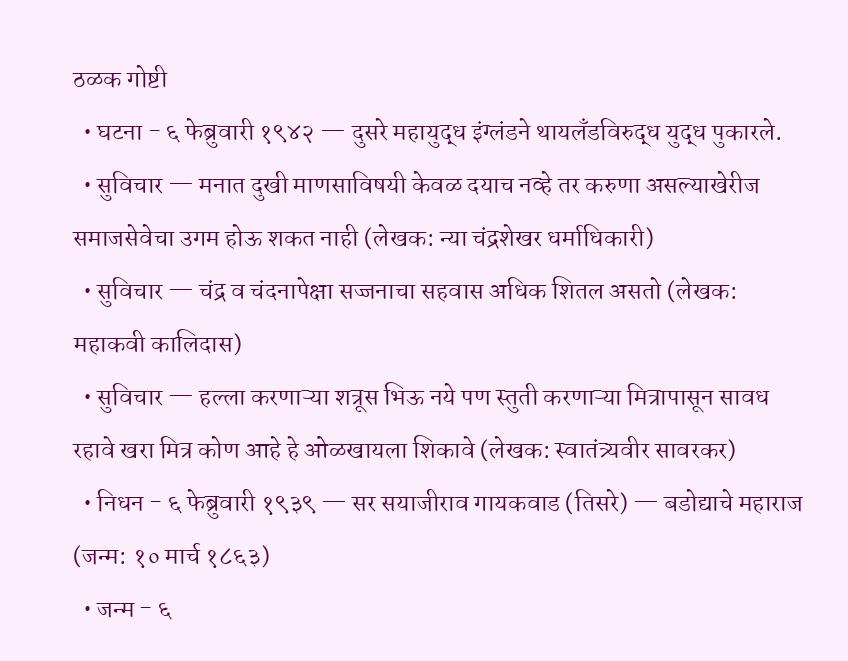ठळक गोष्टी
  • घटना - ६ फेब्रुवारी १९४२ — दुसरे महायुद्ध इंग्लंडने थायलँडविरुद्ध युद्ध पुकारले.
  • सुविचार — मनात दुखी माणसाविषयी केवळ दयाच नव्हे तर करुणा असल्याखेरीज समाजसेवेचा उगम होऊ शकत नाही (लेखक: न्या चंद्रशेखर धर्माधिकारी)
  • सुविचार — चंद्र व चंदनापेक्षा सज्जनाचा सहवास अधिक शितल असतो (लेखक: महाकवी कालिदास)
  • सुविचार — हल्ला करणाऱ्या शत्रूस भिऊ नये पण स्तुती करणाऱ्या मित्रापासून सावध रहावे खरा मित्र कोण आहे हे ओळखायला शिकावे (लेखक: स्वातंत्र्यवीर सावरकर)
  • निधन - ६ फेब्रुवारी १९३९ — सर सयाजीराव गायकवाड (तिसरे) — बडोद्याचे महाराज (जन्म: १० मार्च १८६३)
  • जन्म - ६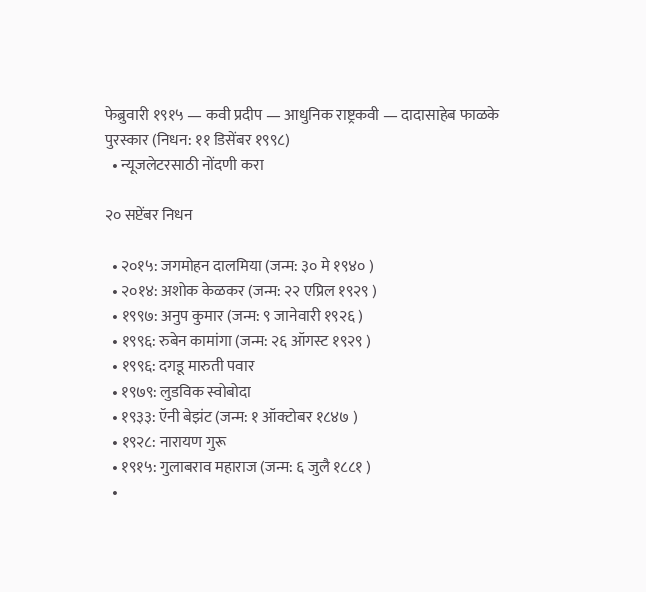फेब्रुवारी १९१५ — कवी प्रदीप — आधुनिक राष्ट्रकवी — दादासाहेब फाळके पुरस्कार (निधन: ११ डिसेंबर १९९८)
  • न्यूजलेटरसाठी नोंदणी करा

२० सप्टेंबर निधन

  • २०१५: जगमोहन दालमिया (जन्म: ३० मे १९४० )
  • २०१४: अशोक केळकर (जन्म: २२ एप्रिल १९२९ )
  • १९९७: अनुप कुमार (जन्म: ९ जानेवारी १९२६ )
  • १९९६: रुबेन कामांगा (जन्म: २६ ऑगस्ट १९२९ )
  • १९९६: दगडू मारुती पवार
  • १९७९: लुडविक स्वोबोदा
  • १९३३: ऍनी बेझंट (जन्म: १ ऑक्टोबर १८४७ )
  • १९२८: नारायण गुरू
  • १९१५: गुलाबराव महाराज (जन्म: ६ जुलै १८८१ )
  •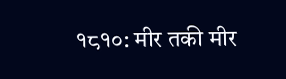१८१०: मीर तकी मीर